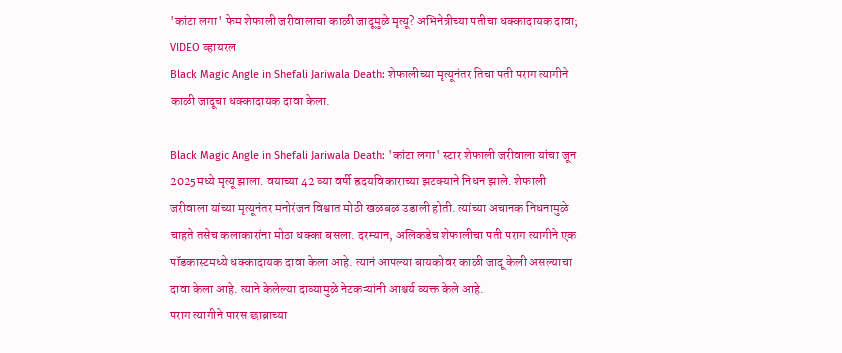'कांटा लगा' फेम शेफाली जरीवालाचा काळी जादूमुळे मृत्यू? अभिनेत्रीच्या पतीचा धक्कादायक दावा; VIDEO व्हायरल
Black Magic Angle in Shefali Jariwala Death: शेफालीच्या मृत्यूनंतर तिचा पती पराग त्यागीने काळी जादूचा धक्कादायक दावा केला.

Black Magic Angle in Shefali Jariwala Death: 'कांटा लगा' स्टार शेफाली जरीवाला यांचा जून 2025मध्ये मृत्यू झाला. वयाच्या 42 व्या वर्षी ह्रदयविकाराच्या झटक्याने निधन झाले. शेफाली जरीवाला यांच्या मृत्यूनंतर मनोरंजन विश्वात मोठी खळबळ उडाली होती. त्यांच्या अचानक निधनामुळे चाहते तसेच कलाकारांना मोठा धक्का बसला. दरम्यान, अलिकडेच शेफालीचा पती पराग त्यागीने एक पॉडकास्टमध्ये धक्कादायक दावा केला आहे. त्यानं आपल्या बायकोवर काळी जादू केली असल्याचा दावा केला आहे. त्याने केलेल्या दाव्यामुळे नेटकऱ्यांनी आश्चर्य व्यक्त केले आहे.
पराग त्यागीने पारस छाब्राच्या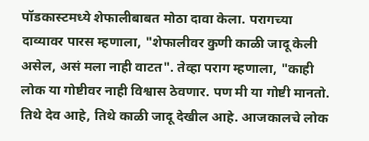पॉडकास्टमध्ये शेफालीबाबत मोठा दावा केला. परागच्या दाव्यावर पारस म्हणाला, "शेफालीवर कुणी काळी जादू केली असेल, असं मला नाही वाटत". तेव्हा पराग म्हणाला, "काही लोक या गोष्टीवर नाही विश्वास ठेवणार. पण मी या गोष्टी मानतो. तिथे देव आहे, तिथे काळी जादू देखील आहे. आजकालचे लोक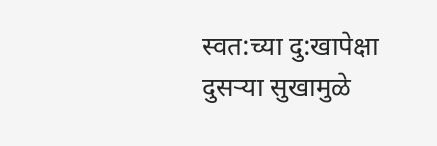स्वत:च्या दु:खापेक्षा दुसऱ्या सुखामुळे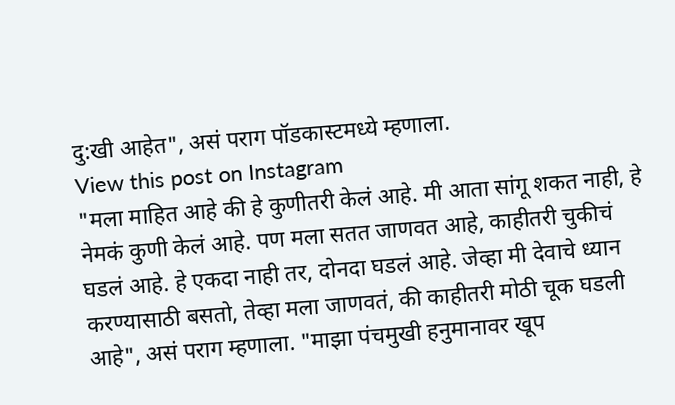दु:खी आहेत", असं पराग पॉडकास्टमध्ये म्हणाला.
View this post on Instagram
"मला माहित आहे की हे कुणीतरी केलं आहे. मी आता सांगू शकत नाही, हे नेमकं कुणी केलं आहे. पण मला सतत जाणवत आहे, काहीतरी चुकीचं घडलं आहे. हे एकदा नाही तर, दोनदा घडलं आहे. जेव्हा मी देवाचे ध्यान करण्यासाठी बसतो, तेव्हा मला जाणवतं, की काहीतरी मोठी चूक घडली आहे", असं पराग म्हणाला. "माझा पंचमुखी हनुमानावर खूप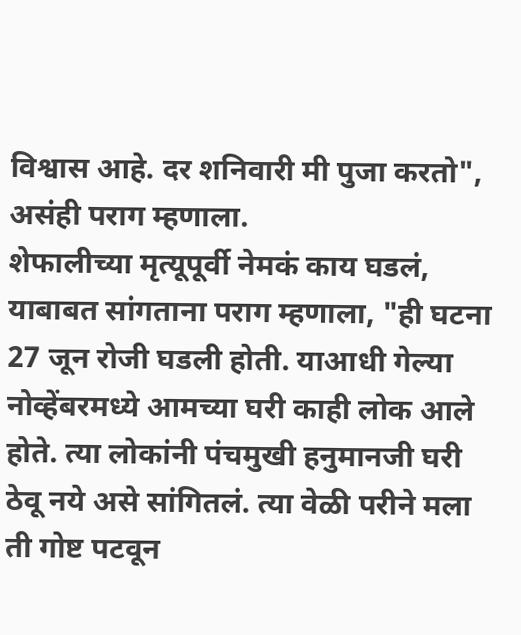विश्वास आहे. दर शनिवारी मी पुजा करतो", असंही पराग म्हणाला.
शेफालीच्या मृत्यूपूर्वी नेमकं काय घडलं, याबाबत सांगताना पराग म्हणाला, "ही घटना 27 जून रोजी घडली होती. याआधी गेल्या नोव्हेंबरमध्ये आमच्या घरी काही लोक आले होते. त्या लोकांनी पंचमुखी हनुमानजी घरी ठेवू नये असे सांगितलं. त्या वेळी परीने मला ती गोष्ट पटवून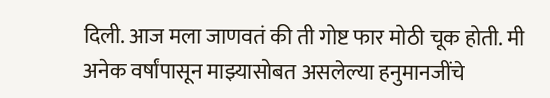दिली. आज मला जाणवतं की ती गोष्ट फार मोठी चूक होती. मी अनेक वर्षांपासून माझ्यासोबत असलेल्या हनुमानजींचे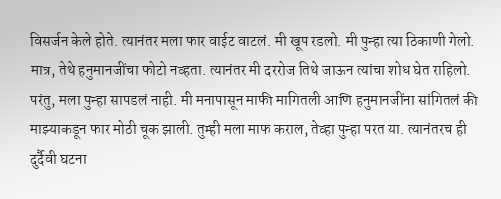विसर्जन केले होते. त्यानंतर मला फार वाईट वाटलं. मी खूप रडलो. मी पुन्हा त्या ठिकाणी गेलो. मात्र, तेथे हनुमानजींचा फोटो नव्हता. त्यानंतर मी दररोज तिथे जाऊन त्यांचा शोध घेत राहिलो. परंतु, मला पुन्हा सापडलं नाही. मी मनापासून माफी मागितली आणि हनुमानजींना सांगितलं की माझ्याकडून फार मोठी चूक झाली. तुम्ही मला माफ कराल, तेव्हा पुन्हा परत या. त्यानंतरच ही दुर्दैवी घटना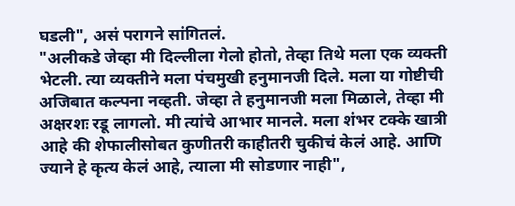घडली", असं परागने सांगितलं.
"अलीकडे जेव्हा मी दिल्लीला गेलो होतो, तेव्हा तिथे मला एक व्यक्ती भेटली. त्या व्यक्तीने मला पंचमुखी हनुमानजी दिले. मला या गोष्टीची अजिबात कल्पना नव्हती. जेव्हा ते हनुमानजी मला मिळाले, तेव्हा मी अक्षरशः रडू लागलो. मी त्यांचे आभार मानले. मला शंभर टक्के खात्री आहे की शेफालीसोबत कुणीतरी काहीतरी चुकीचं केलं आहे. आणि ज्याने हे कृत्य केलं आहे, त्याला मी सोडणार नाही",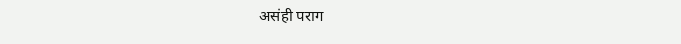असंही पराग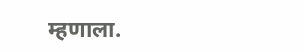म्हणाला.